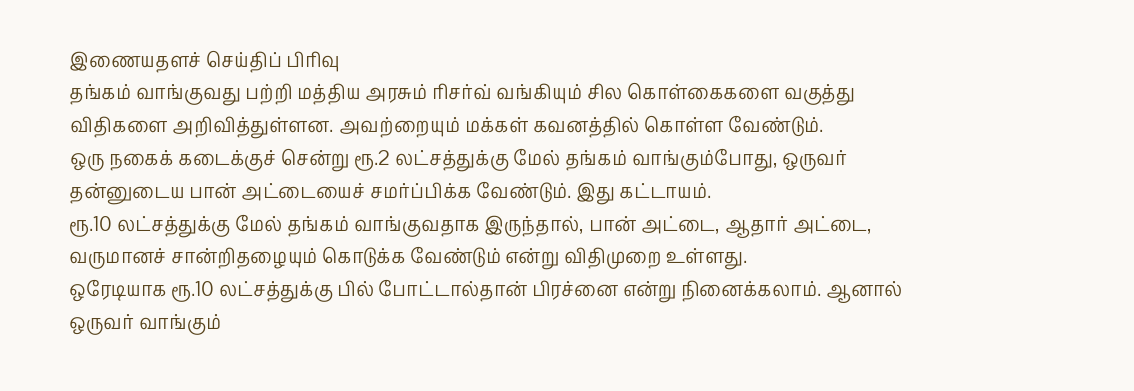இணையதளச் செய்திப் பிரிவு
தங்கம் வாங்குவது பற்றி மத்திய அரசும் ரிசர்வ் வங்கியும் சில கொள்கைகளை வகுத்து விதிகளை அறிவித்துள்ளன. அவற்றையும் மக்கள் கவனத்தில் கொள்ள வேண்டும்.
ஒரு நகைக் கடைக்குச் சென்று ரூ.2 லட்சத்துக்கு மேல் தங்கம் வாங்கும்போது, ஒருவர் தன்னுடைய பான் அட்டையைச் சமர்ப்பிக்க வேண்டும். இது கட்டாயம்.
ரூ.10 லட்சத்துக்கு மேல் தங்கம் வாங்குவதாக இருந்தால், பான் அட்டை, ஆதார் அட்டை, வருமானச் சான்றிதழையும் கொடுக்க வேண்டும் என்று விதிமுறை உள்ளது.
ஒரேடியாக ரூ.10 லட்சத்துக்கு பில் போட்டால்தான் பிரச்னை என்று நினைக்கலாம். ஆனால் ஒருவர் வாங்கும்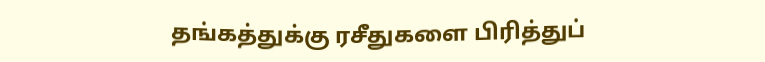தங்கத்துக்கு ரசீதுகளை பிரித்துப்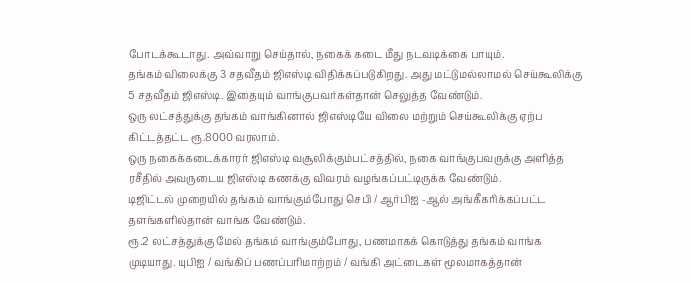போடக்கூடாது. அவ்வாறு செய்தால், நகைக் கடை மீது நடவடிக்கை பாயும்.
தங்கம் விலைக்கு 3 சதவீதம் ஜிஎஸ்டி விதிக்கப்படுகிறது. அது மட்டுமல்லாமல் செய்கூலிக்கு 5 சதவீதம் ஜிஎஸ்டி. இதையும் வாங்குபவர்கள்தான் செலுத்த வேண்டும்.
ஒரு லட்சத்துக்கு தங்கம் வாங்கினால் ஜிஎஸ்டியே விலை மற்றும் செய்கூலிக்கு ஏற்ப கிட்டத்தட்ட ரூ.8000 வரலாம்.
ஒரு நகைக்கடைக்காரர் ஜிஎஸ்டி வசூலிக்கும்பட்சத்தில், நகை வாங்குபவருக்கு அளித்த ரசீதில் அவருடைய ஜிஎஸ்டி கணக்கு விவரம் வழங்கப்பட்டிருக்க வேண்டும்.
டிஜிட்டல் முறையில் தங்கம் வாங்கும்போது செபி / ஆர்பிஐ -ஆல் அங்கீகரிக்கப்பட்ட தளங்களில்தான் வாங்க வேண்டும்.
ரூ.2 லட்சத்துக்கு மேல் தங்கம் வாங்கும்போது, பணமாகக் கொடுத்து தங்கம் வாங்க முடியாது. யுபிஐ / வங்கிப் பணப்பரிமாற்றம் / வங்கி அட்டைகள் மூலமாகத்தான்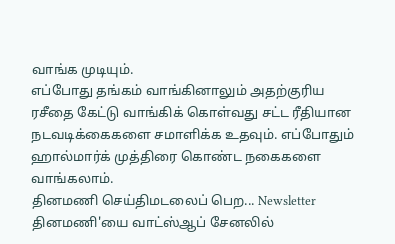வாங்க முடியும்.
எப்போது தங்கம் வாங்கினாலும் அதற்குரிய ரசீதை கேட்டு வாங்கிக் கொள்வது சட்ட ரீதியான நடவடிக்கைகளை சமாளிக்க உதவும். எப்போதும் ஹால்மார்க் முத்திரை கொண்ட நகைகளை வாங்கலாம்.
தினமணி செய்திமடலைப் பெற... Newsletter
தினமணி'யை வாட்ஸ்ஆப் சேனலில்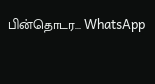பின்தொடர... WhatsApp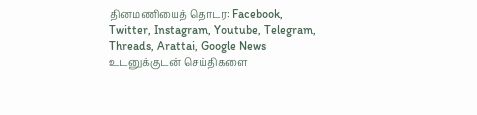தினமணியைத் தொடர: Facebook, Twitter, Instagram, Youtube, Telegram, Threads, Arattai, Google News
உடனுக்குடன் செய்திகளை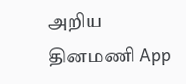அறிய தினமணி App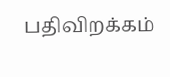பதிவிறக்கம்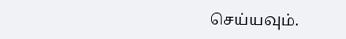செய்யவும்.